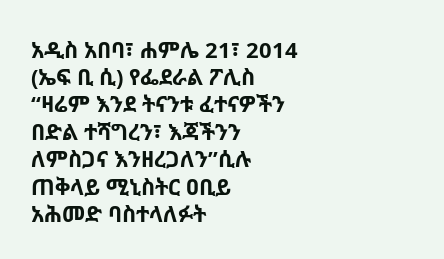አዲስ አበባ፣ ሐምሌ 21፣ 2014 (ኤፍ ቢ ሲ) የፌደራል ፖሊስ “ዛሬም እንደ ትናንቱ ፈተናዎችን በድል ተሻግረን፣ እጃችንን ለምስጋና እንዘረጋለን”ሲሉ ጠቅላይ ሚኒስትር ዐቢይ አሕመድ ባስተላለፉት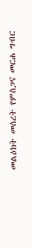መልዕክት መሰረት የምስጋና መርሐ ግብር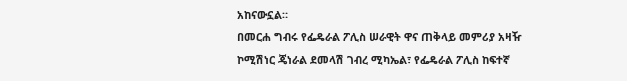አከናውኗል።
በመርሐ ግብሩ የፌዴራል ፖሊስ ሠራዊት ዋና ጠቅላይ መምሪያ አዛዥ ኮሚሽነር ጄነራል ደመላሽ ገብረ ሚካኤል፣ የፌዴራል ፖሊስ ከፍተኛ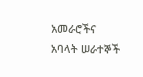አመራሮችና አባላት ሠራተኞች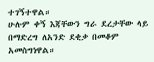ተገኝተዋል።
ሁሉም ቀኝ እጃቸውን ግራ ደረታቸው ላይ በማድረግ ለአንድ ደቂቃ በመቆም አመስግነዋል።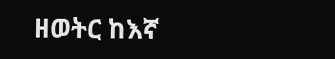ዘወትር ከእኛ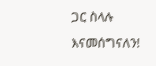ጋር ስላሉ እናመሰግናለን!